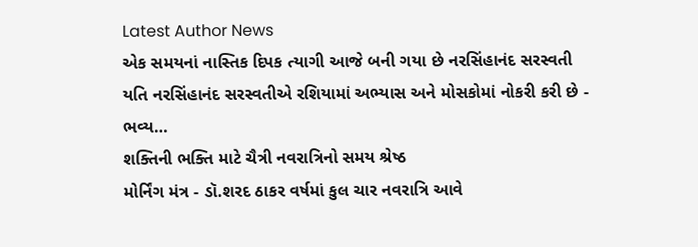Latest Author News
એક સમયનાં નાસ્તિક દિપક ત્યાગી આજે બની ગયા છે નરસિંહાનંદ સરસ્વતી
યતિ નરસિંહાનંદ સરસ્વતીએ રશિયામાં અભ્યાસ અને મોસકોમાં નોકરી કરી છે - ભવ્ય…
શક્તિની ભક્તિ માટે ચૈત્રી નવરાત્રિનો સમય શ્રેષ્ઠ
મોર્નિંગ મંત્ર - ડૉ.શરદ ઠાકર વર્ષમાં કુલ ચાર નવરાત્રિ આવે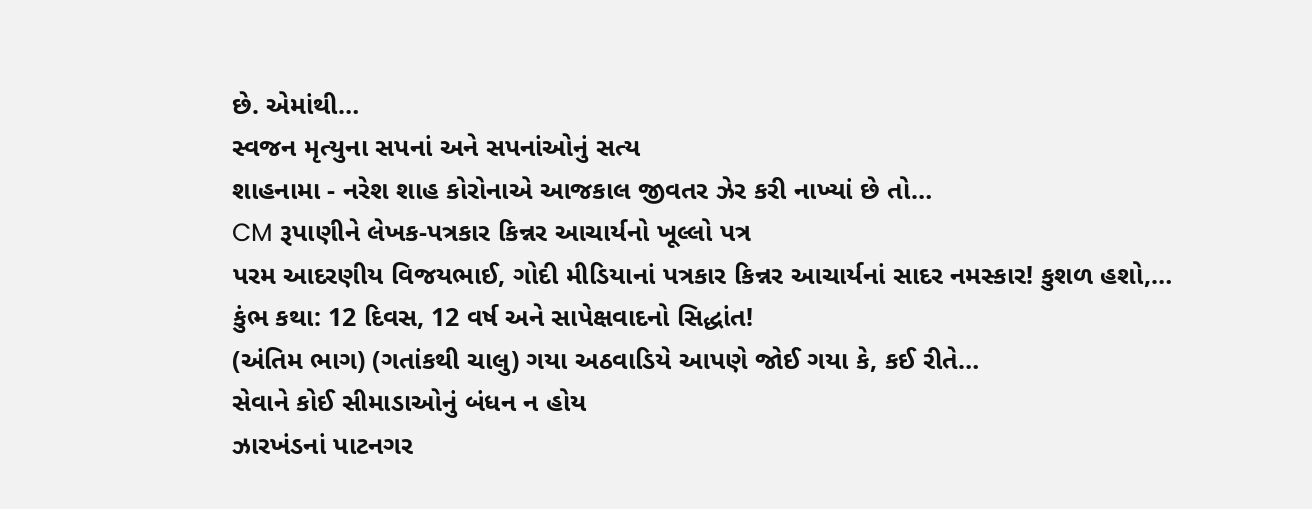છે. એમાંથી…
સ્વજન મૃત્યુના સપનાં અને સપનાંઓનું સત્ય
શાહનામા - નરેશ શાહ કોરોનાએ આજકાલ જીવતર ઝેર કરી નાખ્યાં છે તો…
CM રૂપાણીને લેખક-પત્રકાર કિન્નર આચાર્યનો ખૂલ્લો પત્ર
પરમ આદરણીય વિજયભાઈ, ગોદી મીડિયાનાં પત્રકાર કિન્નર આચાર્યનાં સાદર નમસ્કાર! કુશળ હશો,…
કુંભ કથા: 12 દિવસ, 12 વર્ષ અને સાપેક્ષવાદનો સિદ્ધાંત!
(અંતિમ ભાગ) (ગતાંકથી ચાલુ) ગયા અઠવાડિયે આપણે જોઈ ગયા કે, કઈ રીતે…
સેવાને કોઈ સીમાડાઓનું બંધન ન હોય
ઝારખંડનાં પાટનગર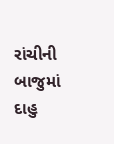રાંચીની બાજુમાં દાહુ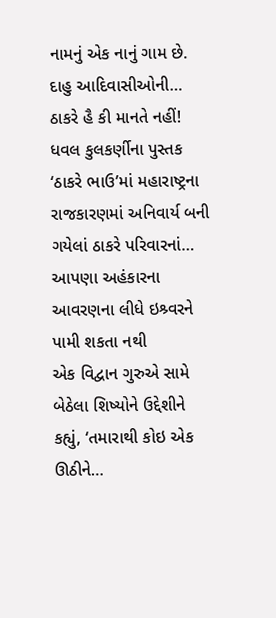નામનું એક નાનું ગામ છે. દાહુ આદિવાસીઓની…
ઠાકરે હૈ કી માનતે નહીં!
ધવલ કુલકર્ણીના પુસ્તક ‘ઠાકરે ભાઉ’માં મહારાષ્ટ્રના રાજકારણમાં અનિવાર્ય બની ગયેલાં ઠાકરે પરિવારનાં…
આપણા અહંકારના આવરણના લીધે ઇશ્ર્વરને પામી શકતા નથી
એક વિદ્વાન ગુરુએ સામે બેઠેલા શિષ્યોને ઉદ્દેશીને કહ્યું, ‘તમારાથી કોઇ એક ઊઠીને…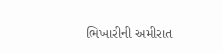ભિખારીની અમીરાત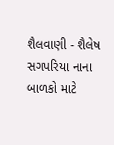શૈલવાણી - શૈલેષ સગપરિયા નાના બાળકો માટે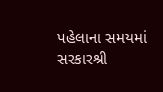પહેલાના સમયમાં સરકારશ્રી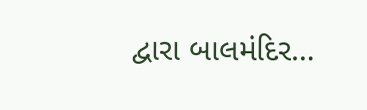દ્વારા બાલમંદિર…